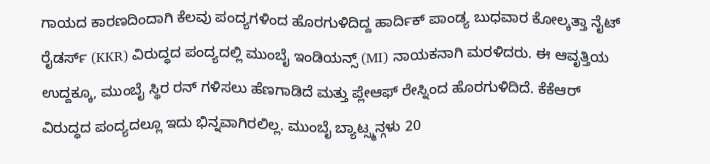ಗಾಯದ ಕಾರಣದಿಂದಾಗಿ ಕೆಲವು ಪಂದ್ಯಗಳಿಂದ ಹೊರಗುಳಿದಿದ್ದ ಹಾರ್ದಿಕ್ ಪಾಂಡ್ಯ ಬುಧವಾರ ಕೋಲ್ಕತ್ತಾ ನೈಟ್ ರೈಡರ್ಸ್ (KKR) ವಿರುದ್ಧದ ಪಂದ್ಯದಲ್ಲಿ ಮುಂಬೈ ಇಂಡಿಯನ್ಸ್ (MI) ನಾಯಕನಾಗಿ ಮರಳಿದರು. ಈ ಆವೃತ್ತಿಯ ಉದ್ದಕ್ಕೂ, ಮುಂಬೈ ಸ್ಥಿರ ರನ್ ಗಳಿಸಲು ಹೆಣಗಾಡಿದೆ ಮತ್ತು ಪ್ಲೇಆಫ್ ರೇಸ್ನಿಂದ ಹೊರಗುಳಿದಿದೆ. ಕೆಕೆಆರ್ ವಿರುದ್ಧದ ಪಂದ್ಯದಲ್ಲೂ ಇದು ಭಿನ್ನವಾಗಿರಲಿಲ್ಲ. ಮುಂಬೈ ಬ್ಯಾಟ್ಸ್ಮನ್ಗಳು 20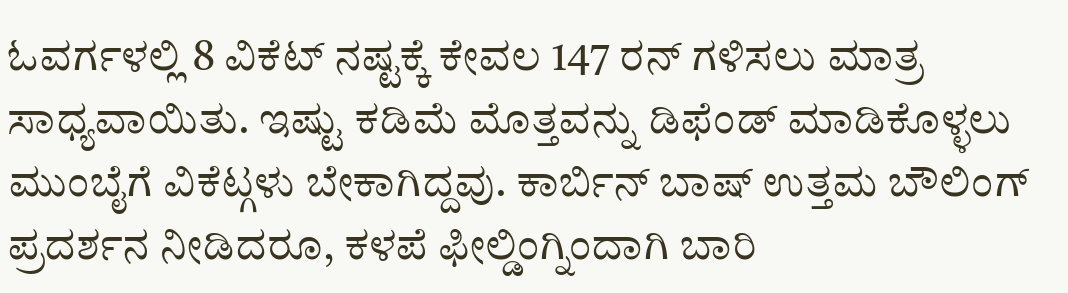ಓವರ್ಗಳಲ್ಲಿ 8 ವಿಕೆಟ್ ನಷ್ಟಕ್ಕೆ ಕೇವಲ 147 ರನ್ ಗಳಿಸಲು ಮಾತ್ರ ಸಾಧ್ಯವಾಯಿತು. ಇಷ್ಟು ಕಡಿಮೆ ಮೊತ್ತವನ್ನು ಡಿಫೆಂಡ್ ಮಾಡಿಕೊಳ್ಳಲು ಮುಂಬೈಗೆ ವಿಕೆಟ್ಗಳು ಬೇಕಾಗಿದ್ದವು. ಕಾರ್ಬಿನ್ ಬಾಷ್ ಉತ್ತಮ ಬೌಲಿಂಗ್ ಪ್ರದರ್ಶನ ನೀಡಿದರೂ, ಕಳಪೆ ಫೀಲ್ಡಿಂಗ್ನಿಂದಾಗಿ ಬಾರಿ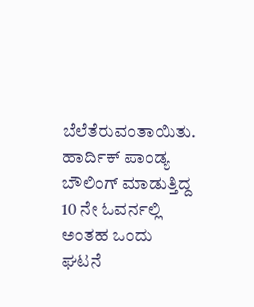ಬೆಲೆತೆರುವಂತಾಯಿತು.
ಹಾರ್ದಿಕ್ ಪಾಂಡ್ಯ ಬೌಲಿಂಗ್ ಮಾಡುತ್ತಿದ್ದ 10 ನೇ ಓವರ್ನಲ್ಲಿ ಅಂತಹ ಒಂದು ಘಟನೆ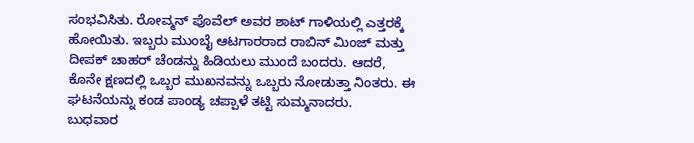ಸಂಭವಿಸಿತು. ರೋವ್ಮನ್ ಪೊವೆಲ್ ಅವರ ಶಾಟ್ ಗಾಳಿಯಲ್ಲಿ ಎತ್ತರಕ್ಕೆ ಹೋಯಿತು. ಇಬ್ಬರು ಮುಂಬೈ ಆಟಗಾರರಾದ ರಾಬಿನ್ ಮಿಂಜ್ ಮತ್ತು ದೀಪಕ್ ಚಾಹರ್ ಚೆಂಡನ್ನು ಹಿಡಿಯಲು ಮುಂದೆ ಬಂದರು. ಆದರೆ, ಕೊನೇ ಕ್ಷಣದಲ್ಲಿ ಒಬ್ಬರ ಮುಖನವನ್ನು ಒಬ್ಬರು ನೋಡುತ್ತಾ ನಿಂತರು. ಈ ಘಟನೆಯನ್ನು ಕಂಡ ಪಾಂಡ್ಯ ಚಪ್ಪಾಳೆ ತಟ್ಟಿ ಸುಮ್ಮನಾದರು.
ಬುಧವಾರ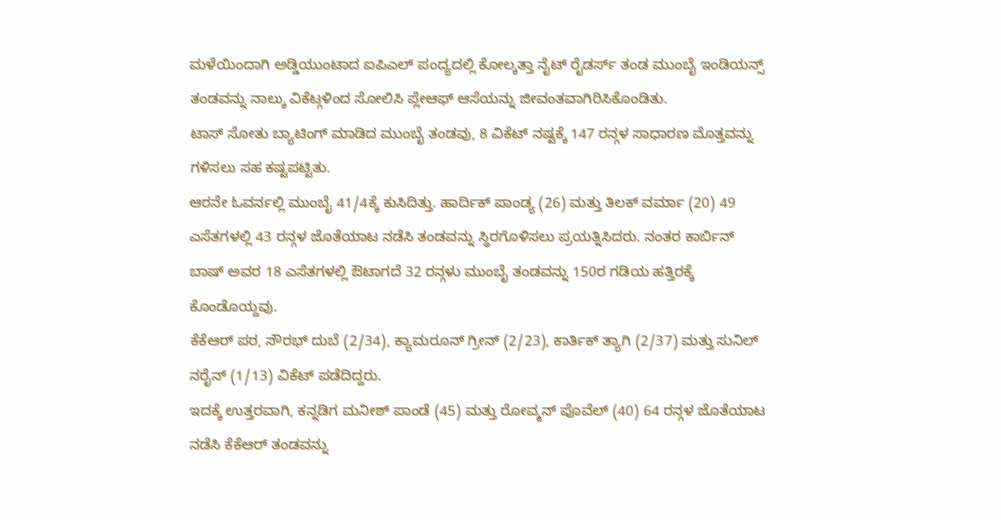ಮಳೆಯಿಂದಾಗಿ ಅಡ್ಡಿಯುಂಟಾದ ಐಪಿಎಲ್ ಪಂದ್ಯದಲ್ಲಿ ಕೋಲ್ಕತ್ತಾ ನೈಟ್ ರೈಡರ್ಸ್ ತಂಡ ಮುಂಬೈ ಇಂಡಿಯನ್ಸ್ ತಂಡವನ್ನು ನಾಲ್ಕು ವಿಕೆಟ್ಗಳಿಂದ ಸೋಲಿಸಿ ಪ್ಲೇಆಫ್ ಆಸೆಯನ್ನು ಜೀವಂತವಾಗಿರಿಸಿಕೊಂಡಿತು.
ಟಾಸ್ ಸೋತು ಬ್ಯಾಟಿಂಗ್ ಮಾಡಿದ ಮುಂಬೈ ತಂಡವು, 8 ವಿಕೆಟ್ ನಷ್ಟಕ್ಕೆ 147 ರನ್ಗಳ ಸಾಧಾರಣ ಮೊತ್ತವನ್ನು ಗಳಿಸಲು ಸಹ ಕಷ್ಟಪಟ್ಟಿತು.
ಆರನೇ ಓವರ್ನಲ್ಲಿ ಮುಂಬೈ 41/4ಕ್ಕೆ ಕುಸಿದಿತ್ತು. ಹಾರ್ದಿಕ್ ಪಾಂಡ್ಯ (26) ಮತ್ತು ತಿಲಕ್ ವರ್ಮಾ (20) 49 ಎಸೆತಗಳಲ್ಲಿ 43 ರನ್ಗಳ ಜೊತೆಯಾಟ ನಡೆಸಿ ತಂಡವನ್ನು ಸ್ಥಿರಗೊಳಿಸಲು ಪ್ರಯತ್ನಿಸಿದರು. ನಂತರ ಕಾರ್ಬಿನ್ ಬಾಷ್ ಅವರ 18 ಎಸೆತಗಳಲ್ಲಿ ಔಟಾಗದೆ 32 ರನ್ಗಳು ಮುಂಬೈ ತಂಡವನ್ನು 150ರ ಗಡಿಯ ಹತ್ತಿರಕ್ಕೆ ಕೊಂಡೊಯ್ದವು.
ಕೆಕೆಆರ್ ಪರ, ಸೌರಭ್ ದುಬೆ (2/34), ಕ್ಯಾಮರೂನ್ ಗ್ರೀನ್ (2/23), ಕಾರ್ತಿಕ್ ತ್ಯಾಗಿ (2/37) ಮತ್ತು ಸುನಿಲ್ ನರೈನ್ (1/13) ವಿಕೆಟ್ ಪಡೆದಿದ್ದರು.
ಇದಕ್ಕೆ ಉತ್ತರವಾಗಿ, ಕನ್ನಡಿಗ ಮನೀಶ್ ಪಾಂಡೆ (45) ಮತ್ತು ರೋವ್ಮನ್ ಪೊವೆಲ್ (40) 64 ರನ್ಗಳ ಜೊತೆಯಾಟ ನಡೆಸಿ ಕೆಕೆಆರ್ ತಂಡವನ್ನು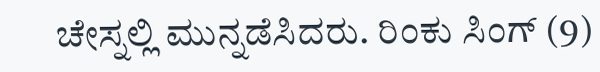ಚೇಸ್ನಲ್ಲಿ ಮುನ್ನಡೆಸಿದರು. ರಿಂಕು ಸಿಂಗ್ (9)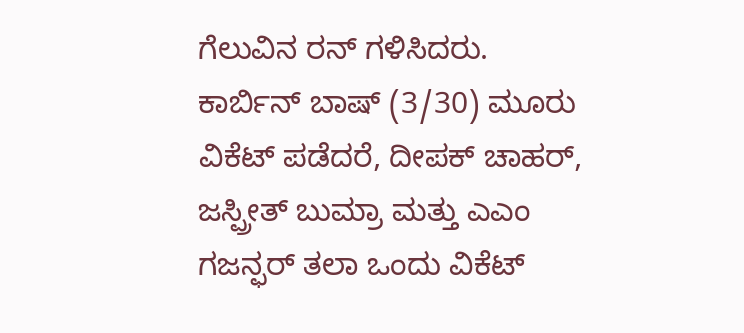ಗೆಲುವಿನ ರನ್ ಗಳಿಸಿದರು.
ಕಾರ್ಬಿನ್ ಬಾಷ್ (3/30) ಮೂರು ವಿಕೆಟ್ ಪಡೆದರೆ, ದೀಪಕ್ ಚಾಹರ್, ಜಸ್ಪ್ರೀತ್ ಬುಮ್ರಾ ಮತ್ತು ಎಎಂ ಗಜನ್ಫರ್ ತಲಾ ಒಂದು ವಿಕೆಟ್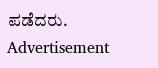ಪಡೆದರು.
Advertisement